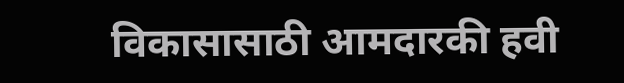विकासासाठी आमदारकी हवी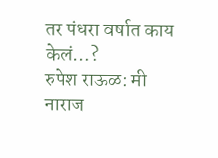तर पंधरा वर्षात काय केलं…?
रुपेश राऊळ: मी नाराज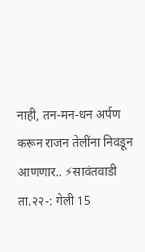नाही, तन-मन-धन अर्पण करून राजन तेलींना निवडून आणणार.. ⚡सावंतवाडी ता.२२-: गेली 15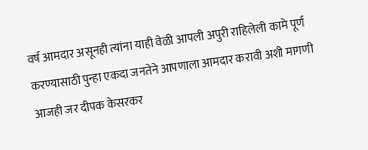वर्ष आमदार असूनही त्यांना याही वेळी आपली अपुरी राहिलेली कामे पूर्ण करण्यासाठी पुन्हा एकदा जनतेने आपणाला आमदार करावी अशी मागणी आजही जर दीपक केसरकर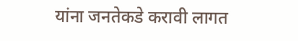यांना जनतेकडे करावी लागत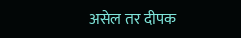असेल तर दीपक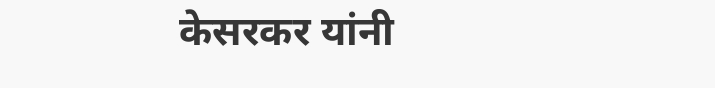केसरकर यांनी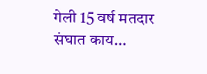गेली 15 वर्ष मतदार संघात काय…